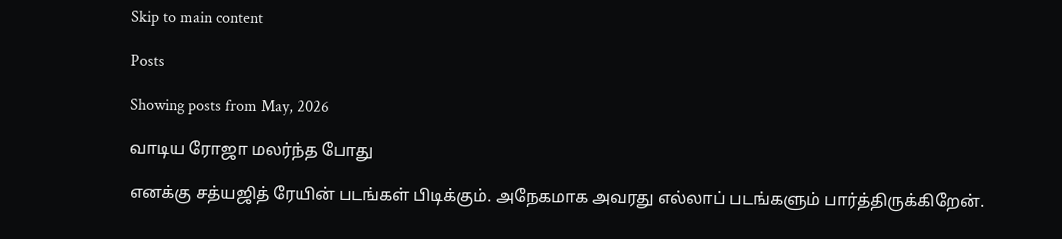Skip to main content

Posts

Showing posts from May, 2026

வாடிய ரோஜா மலர்ந்த போது

எனக்கு சத்யஜித் ரேயின் படங்கள் பிடிக்கும். அநேகமாக அவரது எல்லாப் படங்களும் பார்த்திருக்கிறேன்.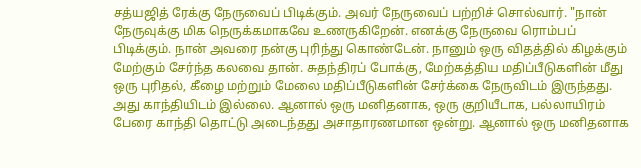சத்யஜித் ரேக்கு நேருவைப் பிடிக்கும். அவர் நேருவைப் பற்றிச் சொல்வார். "நான் நேருவுக்கு மிக நெருக்கமாகவே உணருகிறேன். எனக்கு நேருவை ரொம்பப் பிடிக்கும். நான் அவரை நன்கு புரிந்து கொண்டேன். நானும் ஒரு விதத்தில் கிழக்கும் மேற்கும் சேர்ந்த கலவை தான். சுதந்திரப் போக்கு, மேற்கத்திய மதிப்பீடுகளின் மீது ஒரு புரிதல், கீழை மற்றும் மேலை மதிப்பீடுகளின் சேர்க்கை நேருவிடம் இருந்தது. அது காந்தியிடம் இல்லை. ஆனால் ஒரு மனிதனாக, ஒரு குறியீடாக, பல்லாயிரம் பேரை காந்தி தொட்டு அடைந்தது அசாதாரணமான ஒன்று. ஆனால் ஒரு மனிதனாக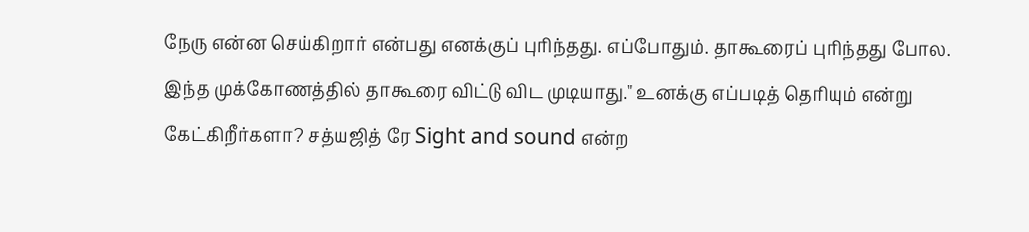நேரு என்ன செய்கிறார் என்பது எனக்குப் புரிந்தது. எப்போதும். தாகூரைப் புரிந்தது போல. இந்த முக்கோணத்தில் தாகூரை விட்டு விட முடியாது." உனக்கு எப்படித் தெரியும் என்று கேட்கிறீர்களா? சத்யஜித் ரே Sight and sound என்ற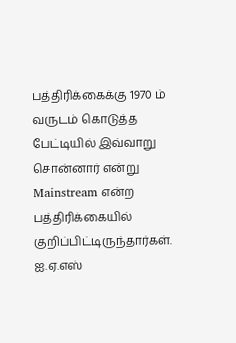பத்திரிக்கைக்கு 1970 ம் வருடம் கொடுத்த பேட்டியில் இவ்வாறு சொன்னார் என்று Mainstream என்ற பத்திரிக்கையில் குறிப்பிட்டிருந்தார்கள். ஐ.ஏ.எஸ்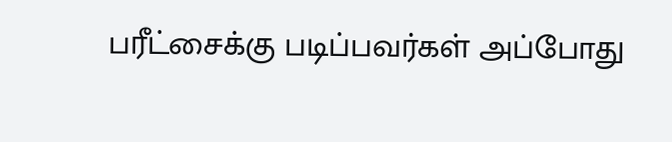பரீட்சைக்கு படிப்பவர்கள் அப்போது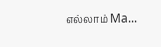எல்லாம் Ma...